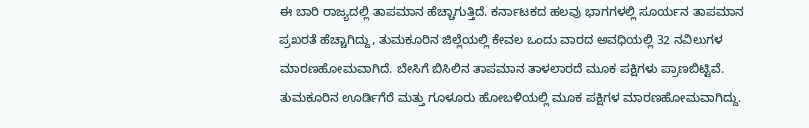ಈ ಬಾರಿ ರಾಜ್ಯದಲ್ಲಿ ತಾಪಮಾನ ಹೆಚ್ಚಾಗುತ್ತಿದೆ. ಕರ್ನಾಟಕದ ಹಲವು ಭಾಗಗಳಲ್ಲಿ ಸೂರ್ಯನ ತಾಪಮಾನ ಪ್ರಖರತೆ ಹೆಚ್ಚಾಗಿದ್ದು, ತುಮಕೂರಿನ ಜಿಲ್ಲೆಯಲ್ಲಿ ಕೇವಲ ಒಂದು ವಾರದ ಅವಧಿಯಲ್ಲಿ 32 ನವಿಲುಗಳ ಮಾರಣಹೋಮವಾಗಿದೆ. ಬೇಸಿಗೆ ಬಿಸಿಲಿನ ತಾಪಮಾನ ತಾಳಲಾರದೆ ಮೂಕ ಪಕ್ಷಿಗಳು ಪ್ರಾಣಬಿಟ್ಟಿವೆ. ತುಮಕೂರಿನ ಊರ್ಡಿಗೆರೆ ಮತ್ತು ಗೂಳೂರು ಹೋಬಳಿಯಲ್ಲಿ ಮೂಕ ಪಕ್ಷಿಗಳ ಮಾರಣಹೋಮವಾಗಿದ್ದು.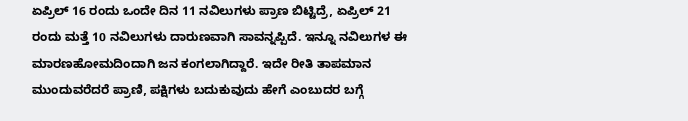ಏಪ್ರಿಲ್ 16 ರಂದು ಒಂದೇ ದಿನ 11 ನವಿಲುಗಳು ಪ್ರಾಣ ಬಿಟ್ಟಿದ್ರೆ, ಏಪ್ರಿಲ್ 21 ರಂದು ಮತ್ತೆ 10 ನವಿಲುಗಳು ದಾರುಣವಾಗಿ ಸಾವನ್ನಪ್ಪಿದೆ. ಇನ್ನೂ ನವಿಲುಗಳ ಈ ಮಾರಣಹೋಮದಿಂದಾಗಿ ಜನ ಕಂಗಲಾಗಿದ್ದಾರೆ. ಇದೇ ರೀತಿ ತಾಪಮಾನ ಮುಂದುವರೆದರೆ ಪ್ರಾಣಿ, ಪಕ್ಷಿಗಳು ಬದುಕುವುದು ಹೇಗೆ ಎಂಬುದರ ಬಗ್ಗೆ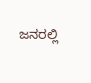ಜನರಲ್ಲಿ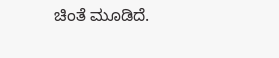ಚಿಂತೆ ಮೂಡಿದೆ.